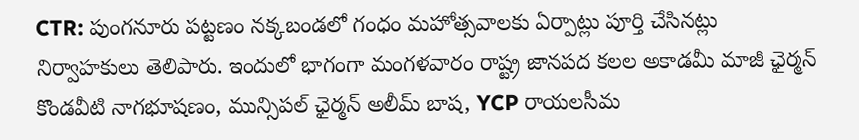CTR: పుంగనూరు పట్టణం నక్కబండలో గంధం మహోత్సవాలకు ఏర్పాట్లు పూర్తి చేసినట్లు నిర్వాహకులు తెలిపారు. ఇందులో భాగంగా మంగళవారం రాష్ట్ర జానపద కలల అకాడమీ మాజీ ఛైర్మన్ కొండవీటి నాగభూషణం, మున్సిపల్ ఛైర్మన్ అలీమ్ బాష, YCP రాయలసీమ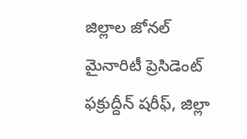జిల్లాల జోనల్ మైనారిటీ ప్రెసిడెంట్ ఫక్రుద్దీన్ షరీఫ్, జిల్లా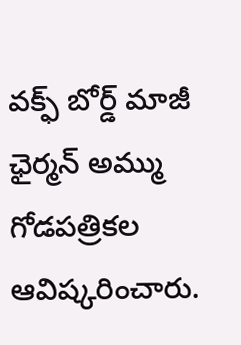వక్ఫ్ బోర్డ్ మాజీ ఛైర్మన్ అమ్ము గోడపత్రికల ఆవిష్కరించారు.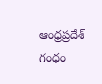ఆంధ్రప్రదేశ్
గంధం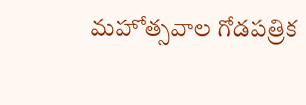మహోత్సవాల గోడపత్రిక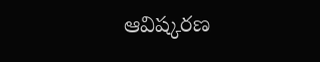ఆవిష్కరణ